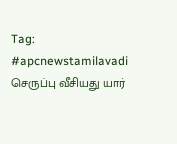Tag: #apcnewstamilavadi
செருப்பு வீசியது யார்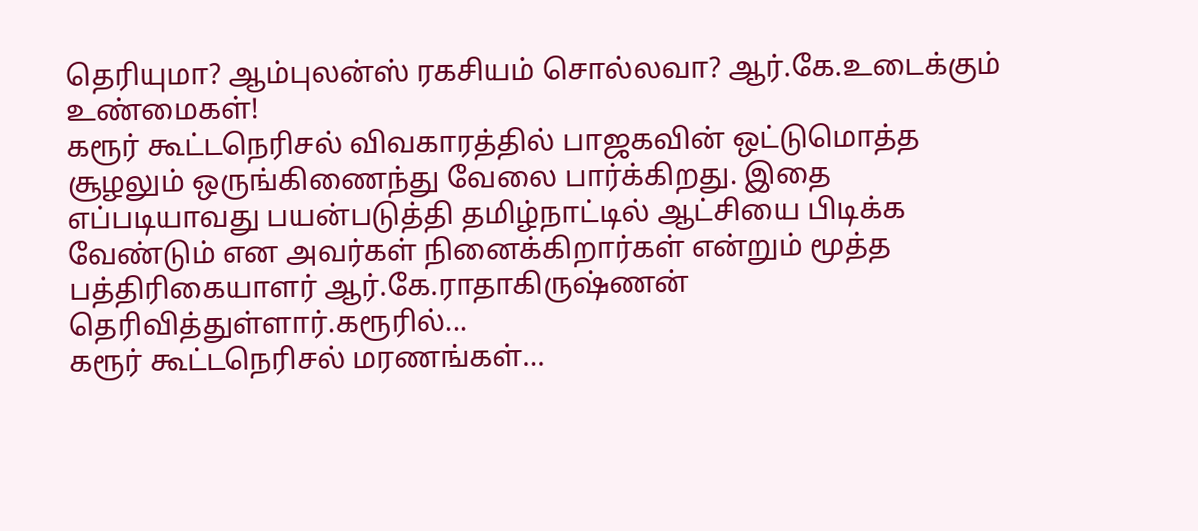தெரியுமா? ஆம்புலன்ஸ் ரகசியம் சொல்லவா? ஆர்.கே.உடைக்கும் உண்மைகள்!
கரூர் கூட்டநெரிசல் விவகாரத்தில் பாஜகவின் ஒட்டுமொத்த சூழலும் ஒருங்கிணைந்து வேலை பார்க்கிறது. இதை எப்படியாவது பயன்படுத்தி தமிழ்நாட்டில் ஆட்சியை பிடிக்க வேண்டும் என அவர்கள் நினைக்கிறார்கள் என்றும் மூத்த பத்திரிகையாளர் ஆர்.கே.ராதாகிருஷ்ணன் தெரிவித்துள்ளார்.கரூரில்...
கரூர் கூட்டநெரிசல் மரணங்கள்…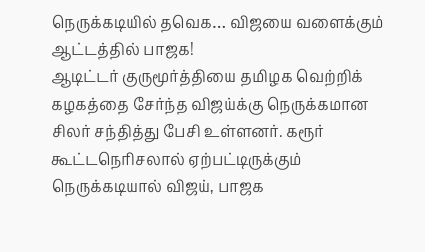நெருக்கடியில் தவெக… விஜயை வளைக்கும் ஆட்டத்தில் பாஜக!
ஆடிட்டர் குருமூர்த்தியை தமிழக வெற்றிக் கழகத்தை சேர்ந்த விஜய்க்கு நெருக்கமான சிலர் சந்தித்து பேசி உள்ளனர். கரூர் கூட்டநெரிசலால் ஏற்பட்டிருக்கும் நெருக்கடியால் விஜய், பாஜக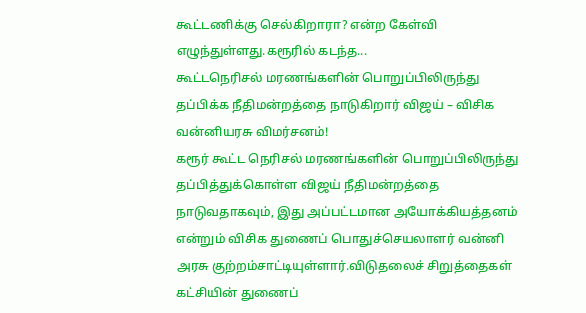கூட்டணிக்கு செல்கிறாரா? என்ற கேள்வி எழுந்துள்ளது.கரூரில் கடந்த...
கூட்டநெரிசல் மரணங்களின் பொறுப்பிலிருந்து தப்பிக்க நீதிமன்றத்தை நாடுகிறார் விஜய் – விசிக வன்னியரசு விமர்சனம்!
கரூர் கூட்ட நெரிசல் மரணங்களின் பொறுப்பிலிருந்து தப்பித்துக்கொள்ள விஜய் நீதிமன்றத்தை நாடுவதாகவும், இது அப்பட்டமான அயோக்கியத்தனம் என்றும் விசிக துணைப் பொதுச்செயலாளர் வன்னி அரசு குற்றம்சாட்டியுள்ளார்.விடுதலைச் சிறுத்தைகள் கட்சியின் துணைப்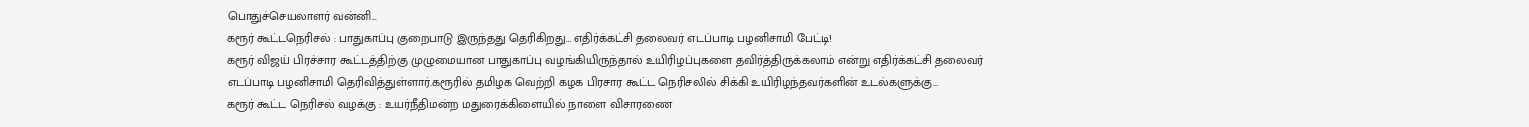பொதுச்செயலாளர் வன்னி...
கரூர் கூட்டநெரிசல் : பாதுகாப்பு குறைபாடு இருந்தது தெரிகிறது… எதிர்க்கட்சி தலைவர் எடப்பாடி பழனிசாமி பேட்டி!
கரூர் விஜய் பிரச்சார கூட்டத்திற்கு முழுமையான பாதுகாப்பு வழங்கியிருந்தால் உயிரிழப்புகளை தவிர்த்திருக்கலாம் என்று எதிர்க்கட்சி தலைவர் எடப்பாடி பழனிசாமி தெரிவித்துள்ளார்.கரூரில் தமிழக வெற்றி கழக பிரசார கூட்ட நெரிசலில் சிக்கி உயிரிழந்தவர்களின் உடல்களுக்கு...
கரூர் கூட்ட நெரிசல் வழக்கு : உயர்நீதிமன்ற மதுரைக்கிளையில் நாளை விசாரணை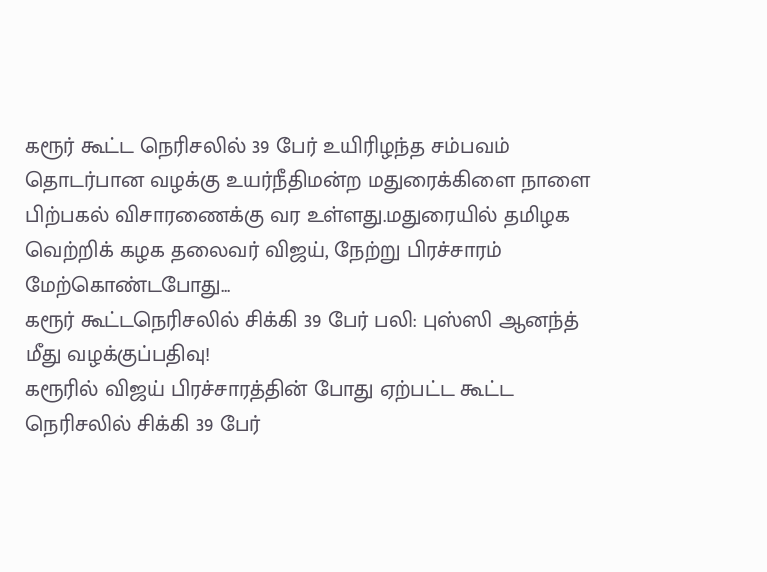கரூர் கூட்ட நெரிசலில் 39 பேர் உயிரிழந்த சம்பவம் தொடர்பான வழக்கு உயர்நீதிமன்ற மதுரைக்கிளை நாளை பிற்பகல் விசாரணைக்கு வர உள்ளது.மதுரையில் தமிழக வெற்றிக் கழக தலைவர் விஜய், நேற்று பிரச்சாரம் மேற்கொண்டபோது...
கரூர் கூட்டநெரிசலில் சிக்கி 39 பேர் பலி: புஸ்ஸி ஆனந்த் மீது வழக்குப்பதிவு!
கரூரில் விஜய் பிரச்சாரத்தின் போது ஏற்பட்ட கூட்ட நெரிசலில் சிக்கி 39 பேர்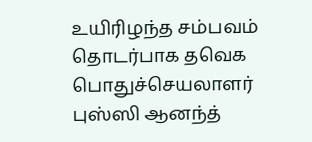உயிரிழந்த சம்பவம் தொடர்பாக தவெக பொதுச்செயலாளர் புஸ்ஸி ஆனந்த்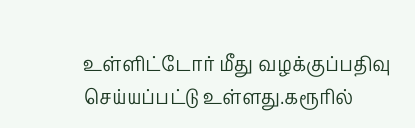உள்ளிட்டோர் மீது வழக்குப்பதிவு செய்யப்பட்டு உள்ளது.கரூரில்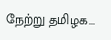நேற்று தமிழக...